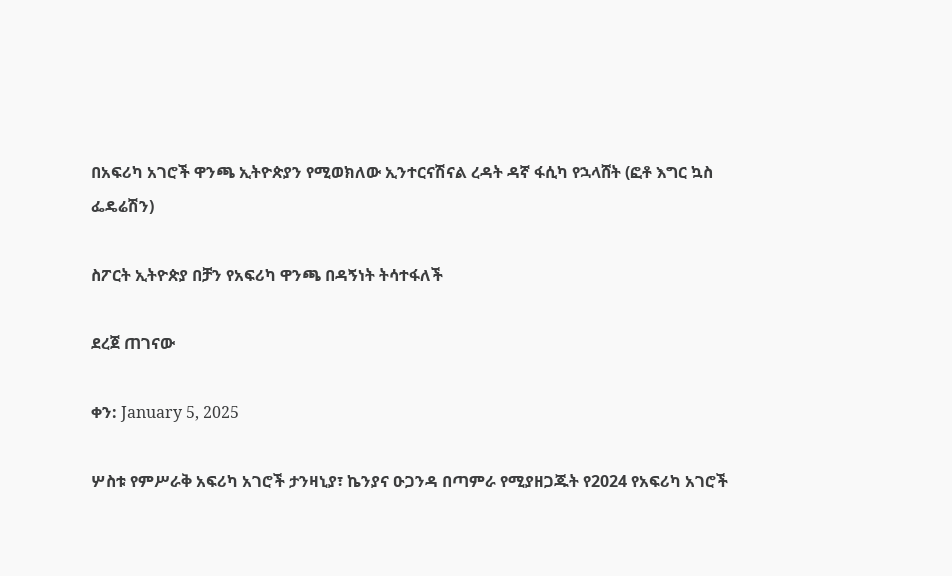በአፍሪካ አገሮች ዋንጫ ኢትዮጵያን የሚወክለው ኢንተርናሽናል ረዳት ዳኛ ፋሲካ የኋላሸት (ፎቶ እግር ኳስ ፌዴሬሽን)

ስፖርት ኢትዮጵያ በቻን የአፍሪካ ዋንጫ በዳኝነት ትሳተፋለች

ደረጀ ጠገናው

ቀን: January 5, 2025

ሦስቱ የምሥራቅ አፍሪካ አገሮች ታንዛኒያ፣ ኬንያና ዑጋንዳ በጣምራ የሚያዘጋጁት የ2024 የአፍሪካ አገሮች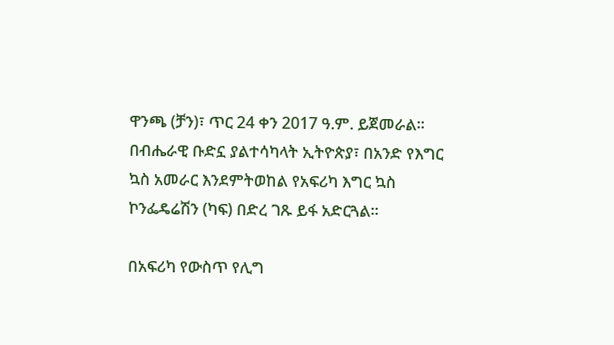ዋንጫ (ቻን)፣ ጥር 24 ቀን 2017 ዓ.ም. ይጀመራል፡፡ በብሔራዊ ቡድኗ ያልተሳካላት ኢትዮጵያ፣ በአንድ የእግር ኳስ አመራር እንደምትወከል የአፍሪካ እግር ኳስ ኮንፌዴሬሽን (ካፍ) በድረ ገጹ ይፋ አድርጓል፡፡

በአፍሪካ የውስጥ የሊግ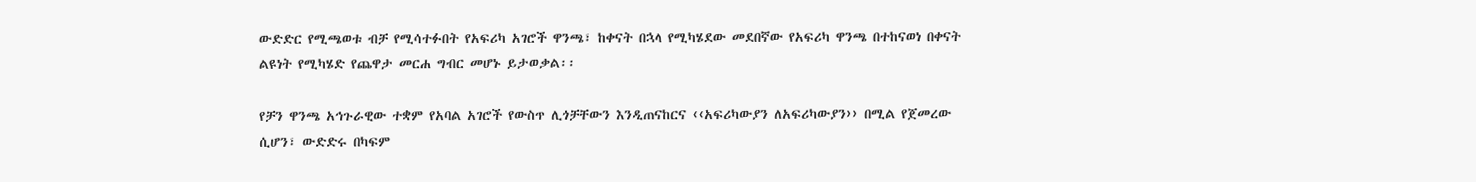ውድድር የሚጫወቱ ብቻ የሚሳተፉበት የአፍሪካ አገሮች ዋንጫ፣ ከቀናት በኋላ የሚካሄደው መደበኛው የአፍሪካ ዋንጫ በተከናወነ በቀናት ልዩነት የሚካሄድ የጨዋታ መርሐ ግብር መሆኑ ይታወቃል፡፡

የቻን ዋንጫ አኅጉራዊው ተቋም የአባል አገሮች የውስጥ ሊጎቻቸውን እንዲጠናከርና ‹‹አፍሪካውያን ለአፍሪካውያን›› በሚል የጀመረው ሲሆን፣ ውድድሩ በካፍም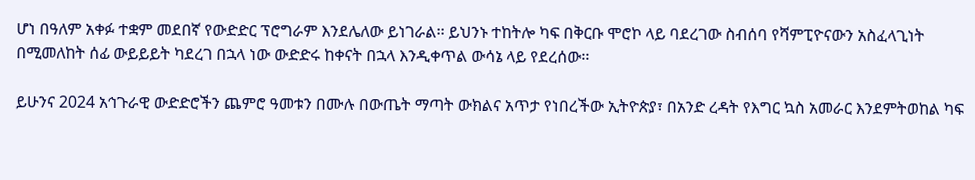ሆነ በዓለም አቀፉ ተቋም መደበኛ የውድድር ፕሮግራም እንደሌለው ይነገራል፡፡ ይህንኑ ተከትሎ ካፍ በቅርቡ ሞሮኮ ላይ ባደረገው ስብሰባ የሻምፒዮናውን አስፈላጊነት በሚመለከት ሰፊ ውይይይት ካደረገ በኋላ ነው ውድድሩ ከቀናት በኋላ እንዲቀጥል ውሳኔ ላይ የደረሰው፡፡

ይሁንና 2024 አኅጉራዊ ውድድሮችን ጨምሮ ዓመቱን በሙሉ በውጤት ማጣት ውክልና አጥታ የነበረችው ኢትዮጵያ፣ በአንድ ረዳት የእግር ኳስ አመራር እንደምትወከል ካፍ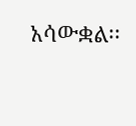አሳውቋል፡፡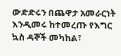ውድድሩን በጨዋታ አመራርነት እንዲመሩ ከተመረጡ የእግር ኳስ ዳኞች መካከል፣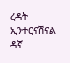ረዳት ኢንተርናሽናል ዳኛ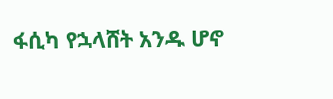ፋሲካ የኋላሸት አንዱ ሆኖ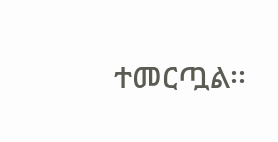ተመርጧል፡፡